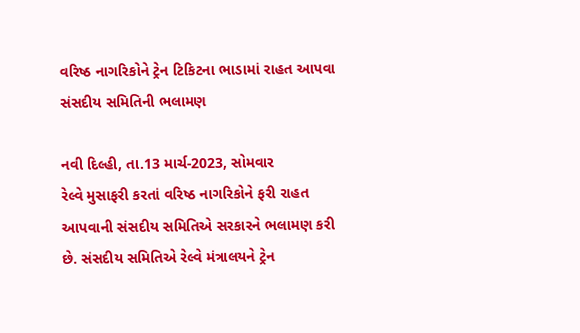વરિષ્ઠ નાગરિકોને ટ્રેન ટિકિટના ભાડામાં રાહત આપવા સંસદીય સમિતિની ભલામણ

નવી દિલ્હી, તા.13 માર્ચ-2023, સોમવાર
રેલ્વે મુસાફરી કરતાં વરિષ્ઠ નાગરિકોને ફરી રાહત આપવાની સંસદીય સમિતિએ સરકારને ભલામણ કરી છે. સંસદીય સમિતિએ રેલ્વે મંત્રાલયને ટ્રેન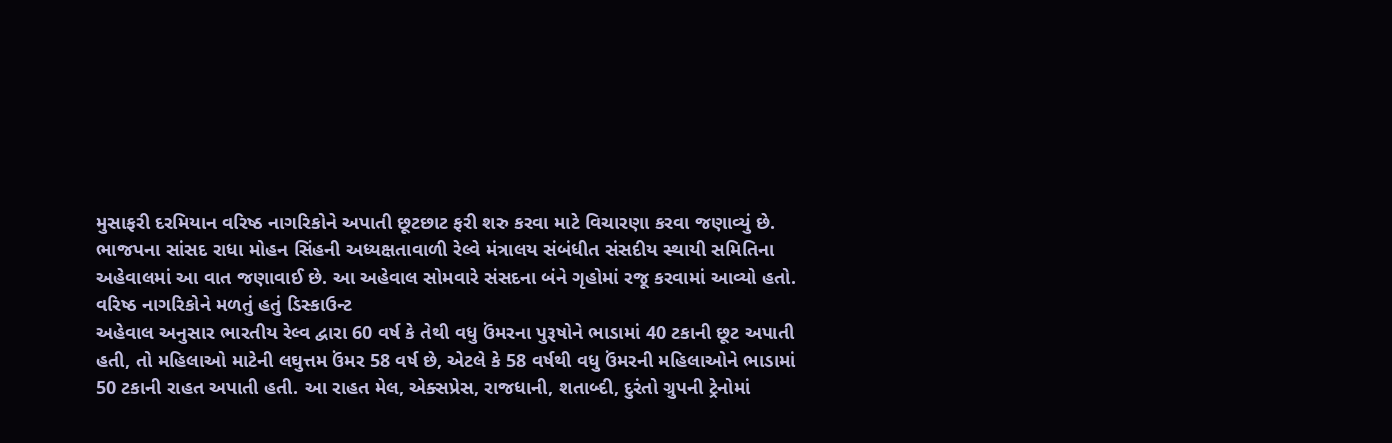મુસાફરી દરમિયાન વરિષ્ઠ નાગરિકોને અપાતી છૂટછાટ ફરી શરુ કરવા માટે વિચારણા કરવા જણાવ્યું છે. ભાજપના સાંસદ રાધા મોહન સિંહની અધ્યક્ષતાવાળી રેલ્વે મંત્રાલય સંબંધીત સંસદીય સ્થાયી સમિતિના અહેવાલમાં આ વાત જણાવાઈ છે. આ અહેવાલ સોમવારે સંસદના બંને ગૃહોમાં રજૂ કરવામાં આવ્યો હતો.
વરિષ્ઠ નાગરિકોને મળતું હતું ડિસ્કાઉન્ટ
અહેવાલ અનુસાર ભારતીય રેલ્વ દ્વારા 60 વર્ષ કે તેથી વધુ ઉંમરના પુરૂષોને ભાડામાં 40 ટકાની છૂટ અપાતી હતી, તો મહિલાઓ માટેની લઘુત્તમ ઉંમર 58 વર્ષ છે, એટલે કે 58 વર્ષથી વધુ ઉંમરની મહિલાઓને ભાડામાં 50 ટકાની રાહત અપાતી હતી. આ રાહત મેલ, એક્સપ્રેસ, રાજધાની, શતાબ્દી, દુરંતો ગ્રુપની ટ્રેનોમાં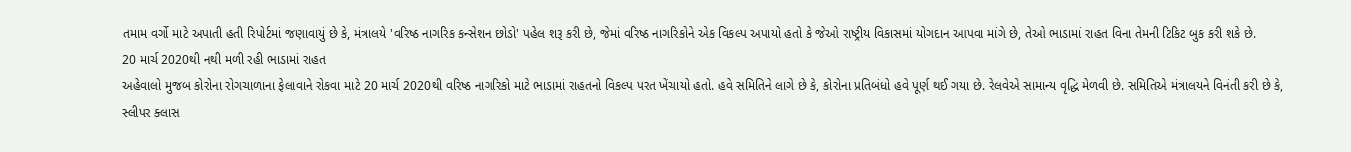તમામ વર્ગો માટે અપાતી હતી રિપોર્ટમાં જણાવાયું છે કે, મંત્રાલયે 'વરિષ્ઠ નાગરિક કન્સેશન છોડો' પહેલ શરૂ કરી છે, જેમાં વરિષ્ઠ નાગરિકોને એક વિકલ્પ અપાયો હતો કે જેઓ રાષ્ટ્રીય વિકાસમાં યોગદાન આપવા માંગે છે, તેઓ ભાડામાં રાહત વિના તેમની ટિકિટ બુક કરી શકે છે.
20 માર્ચ 2020થી નથી મળી રહી ભાડામાં રાહત
અહેવાલો મુજબ કોરોના રોગચાળાના ફેલાવાને રોકવા માટે 20 માર્ચ 2020થી વરિષ્ઠ નાગરિકો માટે ભાડામાં રાહતનો વિકલ્પ પરત ખેંચાયો હતો. હવે સમિતિને લાગે છે કે, કોરોના પ્રતિબંધો હવે પૂર્ણ થઈ ગયા છે. રેલવેએ સામાન્ય વૃદ્ધિ મેળવી છે. સમિતિએ મંત્રાલયને વિનંતી કરી છે કે, સ્લીપર ક્લાસ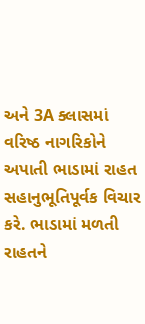અને 3A ક્લાસમાં વરિષ્ઠ નાગરિકોને અપાતી ભાડામાં રાહત સહાનુભૂતિપૂર્વક વિચાર કરે. ભાડામાં મળતી રાહતને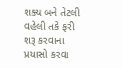શક્ય બને તેટલી વહેલી તકે ફરી શરૂ કરવાના પ્રયાસો કરવા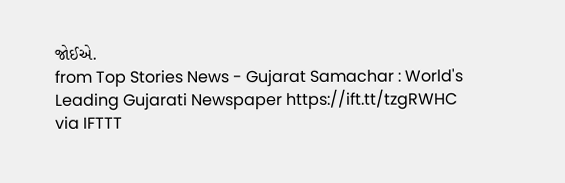જોઈએ.
from Top Stories News - Gujarat Samachar : World's Leading Gujarati Newspaper https://ift.tt/tzgRWHC
via IFTTT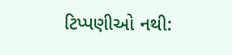ટિપ્પણીઓ નથી: